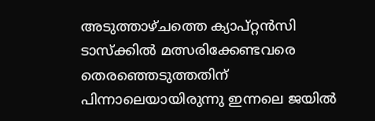അടുത്താഴ്ചത്തെ ക്യാപ്റ്റൻസി ടാസ്ക്കിൽ മത്സരിക്കേണ്ടവരെ തെരഞ്ഞെടുത്തതിന് പിന്നാലെയായിരുന്നു ഇന്നലെ ജയിൽ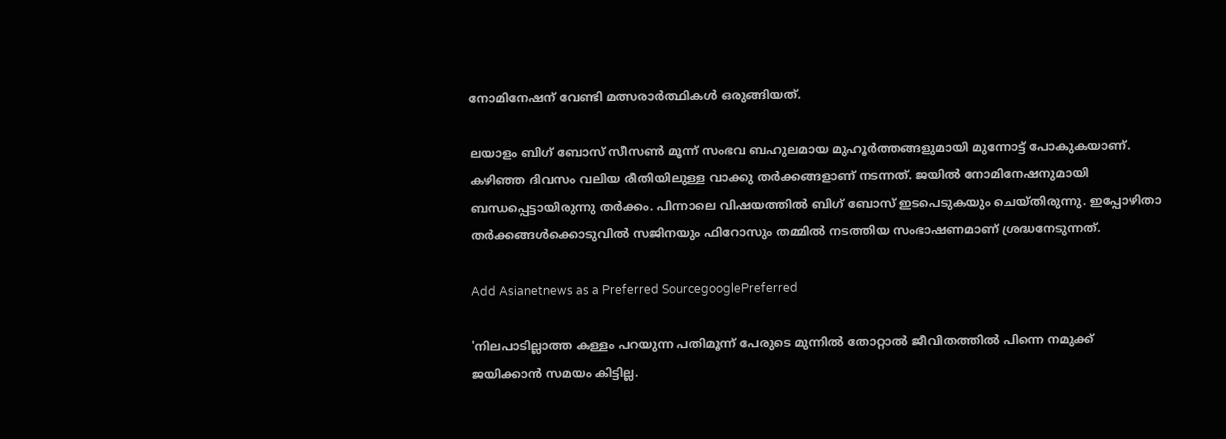നോമിനേഷന് വേണ്ടി മത്സരാർത്ഥികൾ ഒരുങ്ങിയത്.

ലയാളം ബിഗ് ബോസ് സീസൺ മൂന്ന് സംഭവ ബഹുലമായ മുഹൂർത്തങ്ങളുമായി മുന്നോട്ട് പോകുകയാണ്. കഴിഞ്ഞ ദിവസം വലിയ രീതിയിലുള്ള വാക്കു തർക്കങ്ങളാണ് നടന്നത്. ജയിൽ നോമിനേഷനുമായി ബന്ധപ്പെട്ടായിരുന്നു തർക്കം. പിന്നാലെ വിഷയത്തിൽ ബിഗ് ബോസ് ഇടപെടുകയും ചെയ്തിരുന്നു. ഇപ്പോഴിതാ തർക്കങ്ങൾക്കൊടുവിൽ സജിനയും ഫിറോസും തമ്മിൽ നടത്തിയ സംഭാഷണമാണ് ശ്രദ്ധനേടുന്നത്.

Add Asianetnews as a Preferred SourcegooglePreferred

'നിലപാടില്ലാത്ത കള്ളം പറയുന്ന പതിമൂന്ന് പേരുടെ മുന്നിൽ തോറ്റാല്‍ ജീവിതത്തില്‍ പിന്നെ നമുക്ക് ജയിക്കാന്‍ സമയം കിട്ടില്ല.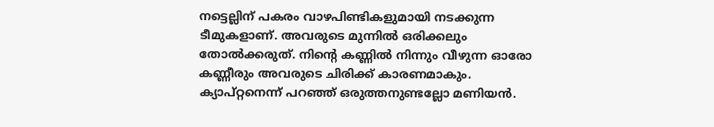നട്ടെല്ലിന് പകരം വാഴപിണ്ടികളുമായി നടക്കുന്ന ടീമുകളാണ്. അവരുടെ മുന്നില്‍ ഒരിക്കലും തോൽക്കരുത്. നിന്‍റെ കണ്ണില്‍ നിന്നും വീഴുന്ന ഓരോ കണ്ണീരും അവരുടെ ചിരിക്ക് കാരണമാകും. ക്യാപ്റ്റനെന്ന് പറഞ്ഞ് ഒരുത്തനുണ്ടല്ലോ മണിയൻ.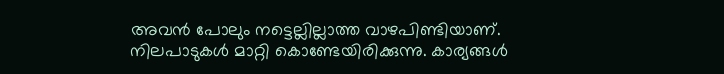അവന്‍ പോലും നട്ടെല്ലില്ലാത്ത വാഴപിണ്ടിയാണ്. നിലപാടുകൾ മാറ്റി കൊണ്ടേയിരിക്കുന്നു. കാര്യങ്ങൾ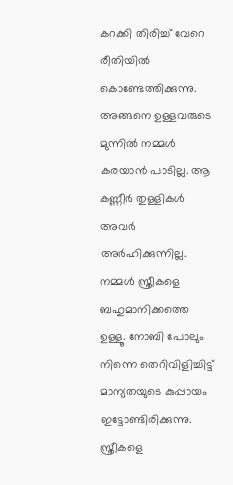കറക്കി തിരിച്ച് വേറെ രീതിയില്‍ കൊണ്ടേത്തിക്കുന്നു. അങ്ങനെ ഉള്ളവരുടെ മുന്നില്‍ നമ്മള്‍ കരയാന്‍ പാടില്ല. ആ കണ്ണീര്‍ തുള്ളികള്‍ അവര്‍ അര്‍ഹിക്കുന്നില്ല. നമ്മള്‍ സ്ത്രീകളെ ബഹുമാനിക്കത്തെ ഉള്ളൂ. നോബി പോലും നിന്നെ തെറിവിളിച്ചിട്ട് മാന്യതയുടെ കുപ്പായം ഇട്ടോണ്ടിരിക്കുന്നു. സ്ത്രീകളെ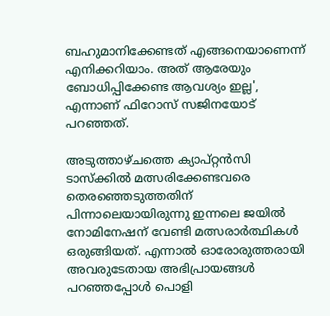ബഹുമാനിക്കേണ്ടത് എങ്ങനെയാണെന്ന് എനിക്കറിയാം. അത് ആരേയും ബോധിപ്പിക്കേണ്ട ആവശ്യം ഇല്ല', എന്നാണ് ഫിറോസ് സജിനയോട് പറഞ്ഞത്.

അടുത്താഴ്ചത്തെ ക്യാപ്റ്റൻസി ടാസ്ക്കിൽ മത്സരിക്കേണ്ടവരെ തെരഞ്ഞെടുത്തതിന് പിന്നാലെയായിരുന്നു ഇന്നലെ ജയിൽ നോമിനേഷന് വേണ്ടി മത്സരാർത്ഥികൾ ഒരുങ്ങിയത്. എന്നാൽ ഓരോരുത്തരായി അവരുടേതായ അഭിപ്രായങ്ങൾ പറഞ്ഞപ്പോൾ പൊളി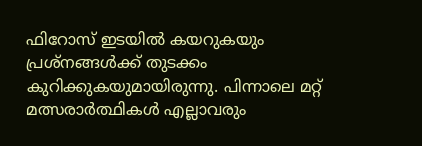ഫിറോസ് ഇടയിൽ കയറുകയും പ്രശ്നങ്ങൾക്ക് തുടക്കം കുറിക്കുകയുമായിരുന്നു. പിന്നാലെ മറ്റ് മത്സരാർത്ഥികൾ എല്ലാവരും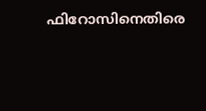ഫിറോസിനെതിരെ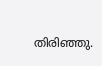തിരിഞ്ഞു.